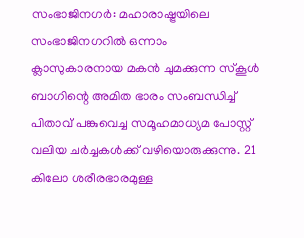സംഭാജിനഗർ: മഹാരാഷ്ട്രയിലെ സംഭാജിനഗറിൽ ഒന്നാം ക്ലാസുകാരനായ മകൻ ചുമക്കുന്ന സ്കൂൾ ബാഗിന്റെ അമിത ഭാരം സംബന്ധിച്ച് പിതാവ് പങ്കുവെച്ച സമൂഹമാധ്യമ പോസ്റ്റ് വലിയ ചർച്ചകൾക്ക് വഴിയൊരുക്കുന്നു. 21 കിലോ ശരീരഭാരമുള്ള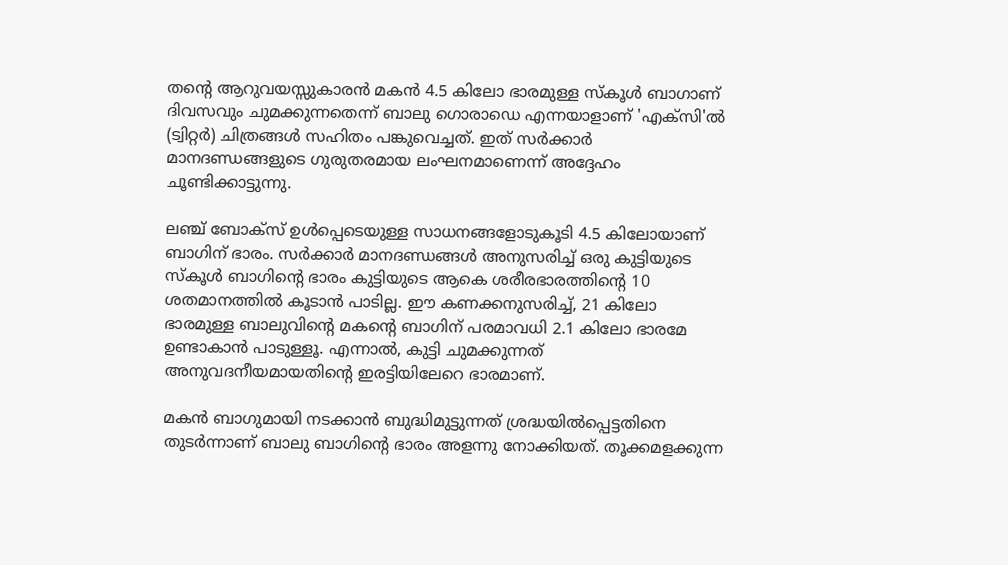തന്റെ ആറുവയസ്സുകാരൻ മകൻ 4.5 കിലോ ഭാരമുള്ള സ്കൂൾ ബാഗാണ് ദിവസവും ചുമക്കുന്നതെന്ന് ബാലു ഗൊരാഡെ എന്നയാളാണ് 'എക്സി'ൽ (ട്വിറ്റർ) ചിത്രങ്ങൾ സഹിതം പങ്കുവെച്ചത്. ഇത് സർക്കാർ മാനദണ്ഡങ്ങളുടെ ഗുരുതരമായ ലംഘനമാണെന്ന് അദ്ദേഹം ചൂണ്ടിക്കാട്ടുന്നു.

ലഞ്ച് ബോക്സ് ഉൾപ്പെടെയുള്ള സാധനങ്ങളോടുകൂടി 4.5 കിലോയാണ് ബാഗിന് ഭാരം. സർക്കാർ മാനദണ്ഡങ്ങൾ അനുസരിച്ച് ഒരു കുട്ടിയുടെ സ്കൂൾ ബാഗിന്റെ ഭാരം കുട്ടിയുടെ ആകെ ശരീരഭാരത്തിന്റെ 10 ശതമാനത്തിൽ കൂടാൻ പാടില്ല. ഈ കണക്കനുസരിച്ച്, 21 കിലോ ഭാരമുള്ള ബാലുവിന്റെ മകന്റെ ബാഗിന് പരമാവധി 2.1 കിലോ ഭാരമേ ഉണ്ടാകാൻ പാടുള്ളൂ. എന്നാൽ, കുട്ടി ചുമക്കുന്നത് അനുവദനീയമായതിൻ്റെ ഇരട്ടിയിലേറെ ഭാരമാണ്.

മകൻ ബാഗുമായി നടക്കാൻ ബുദ്ധിമുട്ടുന്നത് ശ്രദ്ധയിൽപ്പെട്ടതിനെ തുടർന്നാണ് ബാലു ബാഗിന്റെ ഭാരം അളന്നു നോക്കിയത്. തൂക്കമളക്കുന്ന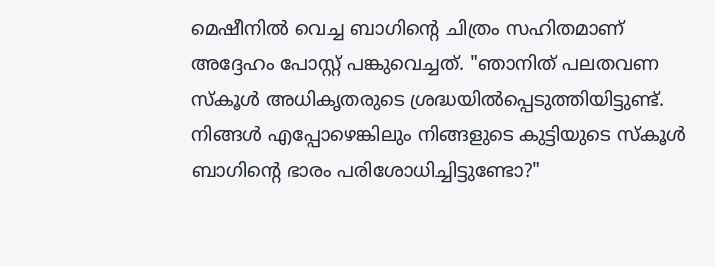മെഷീനിൽ വെച്ച ബാഗിന്റെ ചിത്രം സഹിതമാണ് അദ്ദേഹം പോസ്റ്റ് പങ്കുവെച്ചത്. "ഞാനിത് പലതവണ സ്കൂൾ അധികൃതരുടെ ശ്രദ്ധയിൽപ്പെടുത്തിയിട്ടുണ്ട്. നിങ്ങൾ എപ്പോഴെങ്കിലും നിങ്ങളുടെ കുട്ടിയുടെ സ്കൂൾ ബാഗിന്റെ ഭാരം പരിശോധിച്ചിട്ടുണ്ടോ?"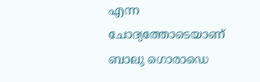എന്ന ചോദ്യത്തോടെയാണ് ബാലു ഗൊരാഡെ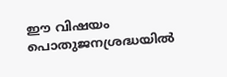ഈ വിഷയം പൊതുജനശ്രദ്ധയിൽ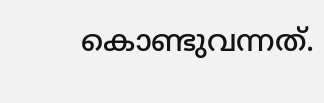കൊണ്ടുവന്നത്.